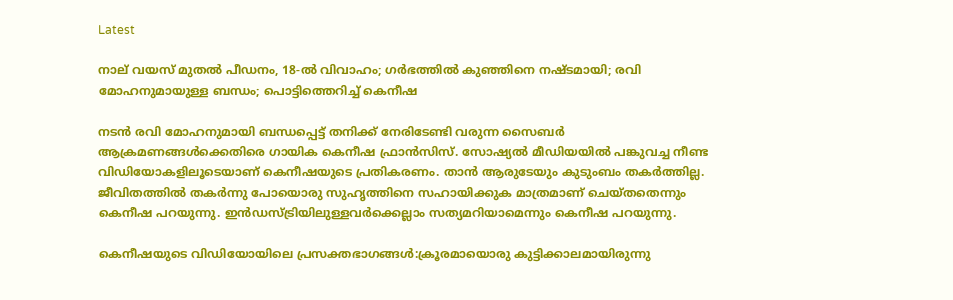Latest

നാല് വയസ് മുതല്‍ പീഡനം, 18-ല്‍ വിവാഹം; ഗര്‍ഭത്തില്‍ കുഞ്ഞിനെ നഷ്ടമായി; രവി മോഹനുമായുള്ള ബന്ധം; പൊട്ടിത്തെറിച്ച് കെനീഷ

നടന്‍ രവി മോഹനുമായി ബന്ധപ്പെട്ട് തനിക്ക് നേരിടേണ്ടി വരുന്ന സൈബര്‍ ആക്രമണങ്ങള്‍ക്കെതിരെ ഗായിക കെനീഷ ഫ്രാന്‍സിസ്. സോഷ്യല്‍ മീഡിയയില്‍ പങ്കുവച്ച നീണ്ട വിഡിയോകളിലൂടെയാണ് കെനീഷയുടെ പ്രതികരണം. താന്‍ ആരുടേയും കുടുംബം തകര്‍ത്തില്ല. ജീവിതത്തില്‍ തകര്‍ന്നു പോയൊരു സുഹൃത്തിനെ സഹായിക്കുക മാത്രമാണ് ചെയ്തതെന്നും കെനീഷ പറയുന്നു. ഇന്‍ഡസ്ട്രിയിലുള്ളവര്‍ക്കെല്ലാം സത്യമറിയാമെന്നും കെനീഷ പറയുന്നു.

കെനീഷയുടെ വിഡിയോയിലെ പ്രസക്തഭാഗങ്ങള്‍:ക്രൂരമായൊരു കുട്ടിക്കാലമായിരുന്നു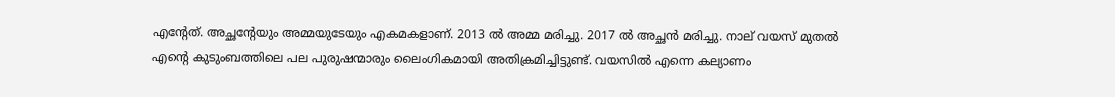എന്റേത്. അച്ഛന്റേയും അമ്മയുടേയും എകമകളാണ്. 2013 ല്‍ അമ്മ മരിച്ചു. 2017 ല്‍ അച്ഛന്‍ മരിച്ചു. നാല് വയസ് മുതല്‍ എന്റെ കുടുംബത്തിലെ പല പുരുഷന്മാരും ലൈംഗികമായി അതിക്രമിച്ചിട്ടുണ്ട്. വയസില്‍ എന്നെ കല്യാണം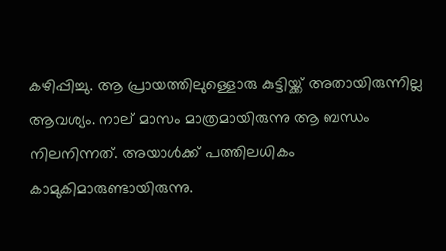കഴിപ്പിച്ചു. ആ പ്രായത്തിലുള്ളൊരു കുട്ടിയ്ക്ക് അതായിരുന്നില്ല ആവശ്യം. നാല് മാസം മാത്രമായിരുന്നു ആ ബന്ധം നിലനിന്നത്. അയാള്‍ക്ക് പത്തിലധികം കാമുകിമാരുണ്ടായിരുന്നു.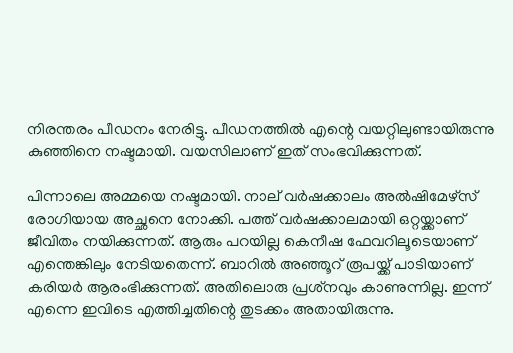നിരന്തരം പീഡനം നേരിട്ടു. പീഡനത്തില്‍ എന്റെ വയറ്റിലുണ്ടായിരുന്നു കുഞ്ഞിനെ നഷ്ടമായി. വയസിലാണ് ഇത് സംഭവിക്കുന്നത്.

പിന്നാലെ അമ്മയെ നഷ്ടമായി. നാല് വര്‍ഷക്കാലം അല്‍ഷിമേഴ്‌സ് രോഗിയായ അച്ഛനെ നോക്കി. പത്ത് വര്‍ഷക്കാലമായി ഒറ്റയ്ക്കാണ് ജീവിതം നയിക്കുന്നത്. ആരും പറയില്ല കെനീഷ ഫേവറിലൂടെയാണ് എന്തെങ്കിലും നേടിയതെന്ന്. ബാറില്‍ അഞ്ഞൂറ് രൂപയ്ക്ക് പാടിയാണ് കരിയര്‍ ആരംഭിക്കുന്നത്. അതിലൊരു പ്രശ്‌നവും കാണുന്നില്ല. ഇന്ന് എന്നെ ഇവിടെ എത്തിച്ചതിന്റെ തുടക്കം അതായിരുന്നു.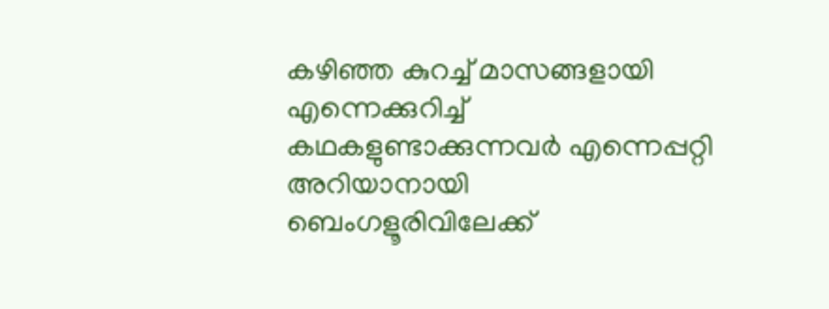കഴിഞ്ഞ കുറച്ച് മാസങ്ങളായി എന്നെക്കുറിച്ച് കഥകളുണ്ടാക്കുന്നവര്‍ എന്നെപ്പറ്റി അറിയാനായി ബെംഗളൂരിവിലേക്ക്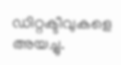ഡിറ്റക്ടീവുകളെ അയച്ചു.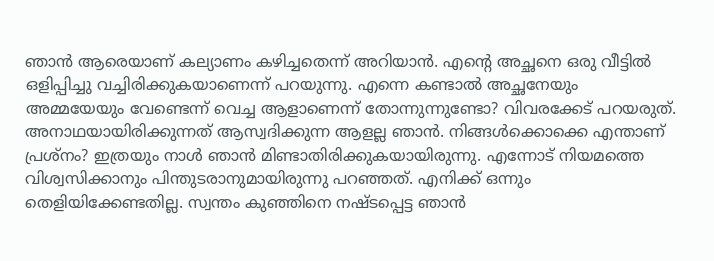ഞാന്‍ ആരെയാണ് കല്യാണം കഴിച്ചതെന്ന് അറിയാന്‍. എന്റെ അച്ഛനെ ഒരു വീട്ടില്‍ ഒളിപ്പിച്ചു വച്ചിരിക്കുകയാണെന്ന് പറയുന്നു. എന്നെ കണ്ടാല്‍ അച്ഛനേയും അമ്മയേയും വേണ്ടെന്ന് വെച്ച ആളാണെന്ന് തോന്നുന്നുണ്ടോ? വിവരക്കേട് പറയരുത്. അനാഥയായിരിക്കുന്നത് ആസ്വദിക്കുന്ന ആളല്ല ഞാന്‍. നിങ്ങള്‍ക്കൊക്കെ എന്താണ് പ്രശ്‌നം? ഇത്രയും നാള്‍ ഞാന്‍ മിണ്ടാതിരിക്കുകയായിരുന്നു. എന്നോട് നിയമത്തെ വിശ്വസിക്കാനും പിന്തുടരാനുമായിരുന്നു പറഞ്ഞത്. എനിക്ക് ഒന്നും തെളിയിക്കേണ്ടതില്ല. സ്വന്തം കുഞ്ഞിനെ നഷ്ടപ്പെട്ട ഞാന്‍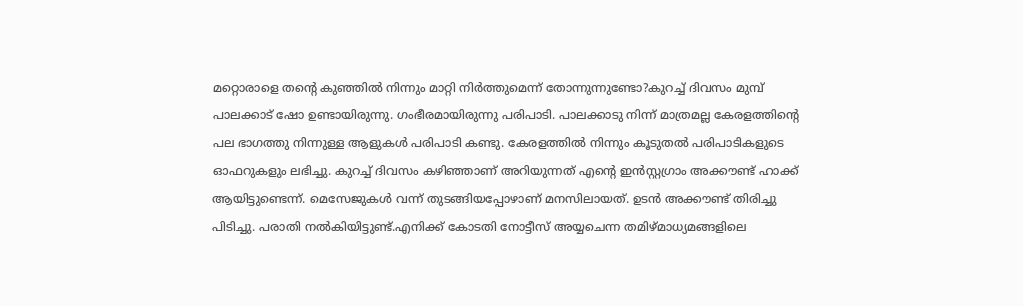മറ്റൊരാളെ തന്റെ കുഞ്ഞില്‍ നിന്നും മാറ്റി നിര്‍ത്തുമെന്ന് തോന്നുന്നുണ്ടോ?കുറച്ച് ദിവസം മുമ്പ് പാലക്കാട് ഷോ ഉണ്ടായിരുന്നു. ഗംഭീരമായിരുന്നു പരിപാടി. പാലക്കാടു നിന്ന് മാത്രമല്ല കേരളത്തിന്റെ പല ഭാഗത്തു നിന്നുള്ള ആളുകള്‍ പരിപാടി കണ്ടു. കേരളത്തില്‍ നിന്നും കൂടുതല്‍ പരിപാടികളുടെ ഓഫറുകളും ലഭിച്ചു. കുറച്ച് ദിവസം കഴിഞ്ഞാണ് അറിയുന്നത് എന്റെ ഇന്‍സ്റ്റഗ്രാം അക്കൗണ്ട് ഹാക്ക് ആയിട്ടുണ്ടെന്ന്. മെസേജുകള്‍ വന്ന് തുടങ്ങിയപ്പോഴാണ് മനസിലായത്. ഉടന്‍ അക്കൗണ്ട് തിരിച്ചു പിടിച്ചു. പരാതി നല്‍കിയിട്ടുണ്ട്.എനിക്ക് കോടതി നോട്ടീസ് അയ്യചെന്ന തമിഴ്മാധ്യമങ്ങളിലെ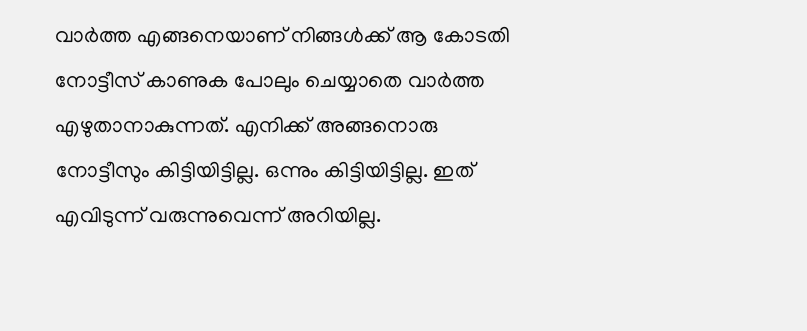വാര്‍ത്ത എങ്ങനെയാണ് നിങ്ങള്‍ക്ക് ആ കോടതി നോട്ടീസ് കാണുക പോലും ചെയ്യാതെ വാര്‍ത്ത എഴുതാനാകുന്നത്. എനിക്ക് അങ്ങനൊരു നോട്ടീസും കിട്ടിയിട്ടില്ല. ഒന്നും കിട്ടിയിട്ടില്ല. ഇത് എവിടുന്ന് വരുന്നുവെന്ന് അറിയില്ല.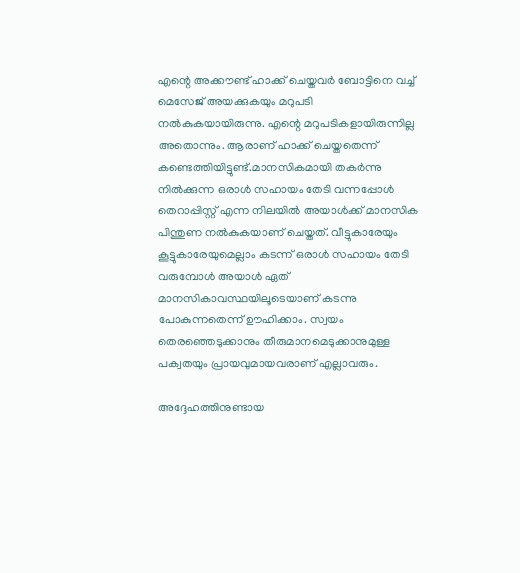എന്റെ അക്കൗണ്ട് ഹാക്ക് ചെയ്തവര്‍ ബോട്ടിനെ വച്ച് മെസേജ് അയക്കുകയും മറുപടി നല്‍കുകയായിരുന്നു. എന്റെ മറുപടികളായിരുന്നില്ല അതൊന്നും. ആരാണ് ഹാക്ക് ചെയ്തതെന്ന് കണ്ടെത്തിയിട്ടുണ്ട്.മാനസികമായി തകര്‍ന്നു നില്‍ക്കുന്ന ഒരാള്‍ സഹായം തേടി വന്നപ്പോള്‍ തെറാപ്പിസ്റ്റ് എന്ന നിലയില്‍ അയാള്‍ക്ക് മാനസിക പിന്തുണ നല്‍കുകയാണ് ചെയ്തത്. വീട്ടുകാരേയും കൂട്ടുകാരേയുമെല്ലാം കടന്ന് ഒരാള്‍ സഹായം തേടി വരുമ്പോള്‍ അയാള്‍ ഏത് മാനസികാവസ്ഥയിലൂടെയാണ് കടന്നു പോകുന്നതെന്ന് ഊഹിക്കാം. സ്വയം തെരഞ്ഞെടുക്കാനും തീരുമാനമെടുക്കാനുമുള്ള പക്വതയും പ്രായവുമായവരാണ് എല്ലാവരും.

അദ്ദേഹത്തിനുണ്ടായ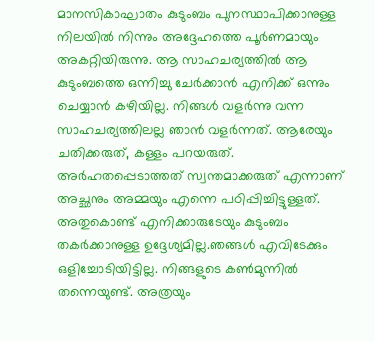മാനസികാഘാതം കുടുംബം പുനസ്ഥാപിക്കാനുള്ള നിലയില്‍ നിന്നും അദ്ദേഹത്തെ പൂര്‍ണമായും അകറ്റിയിരുന്നു. ആ സാഹചര്യത്തില്‍ ആ കുടുംബത്തെ ഒന്നിച്ചു ചേര്‍ക്കാന്‍ എനിക്ക് ഒന്നും ചെയ്യാന്‍ കഴിയില്ല. നിങ്ങള്‍ വളര്‍ന്നു വന്ന സാഹചര്യത്തിലല്ല ഞാന്‍ വളര്‍ന്നത്. ആരേയും ചതിക്കരുത്, കള്ളം പറയരുത്. അര്‍ഹതപ്പെടാത്തത് സ്വന്തമാക്കരുത് എന്നാണ് അച്ഛനും അമ്മയും എന്നെ പഠിപ്പിച്ചിട്ടുള്ളത്. അതുകൊണ്ട് എനിക്കാരുടേയും കുടുംബം തകര്‍ക്കാനുള്ള ഉദ്ദേശ്യമില്ല.ഞങ്ങള്‍ എവിടേക്കും ഒളിച്ചോടിയിട്ടില്ല. നിങ്ങളുടെ കണ്‍മുന്നില്‍ തന്നെയുണ്ട്. അത്രയും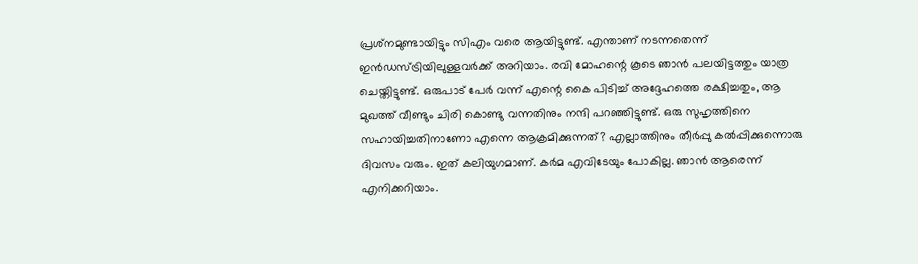പ്രശ്‌നമുണ്ടായിട്ടും സിഎം വരെ ആയിട്ടുണ്ട്. എന്താണ് നടന്നതെന്ന് ഇന്‍ഡസ്ട്രിയിലുള്ളവര്‍ക്ക് അറിയാം. രവി മോഹന്റെ കൂടെ ഞാന്‍ പലയിട്ടത്തും യാത്ര ചെയ്തിട്ടുണ്ട്. ഒരുപാട് പേര്‍ വന്ന് എന്റെ കൈ പിടിച്ച് അദ്ദേഹത്തെ രക്ഷിച്ചതും, ആ മുഖത്ത് വീണ്ടും ചിരി കൊണ്ടു വന്നതിനും നന്ദി പറഞ്ഞിട്ടുണ്ട്. ഒരു സുഹൃത്തിനെ സഹായിച്ചതിനാണോ എന്നെ ആക്രമിക്കുന്നത്? എല്ലാത്തിനും തീര്‍പ്പു കല്‍പ്പിക്കുന്നൊരു ദിവസം വരും. ഇത് കലിയുഗമാണ്. കര്‍മ എവിടേയും പോകില്ല. ഞാന്‍ ആരെന്ന് എനിക്കറിയാം.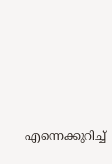എന്നെക്കുറിച്ച്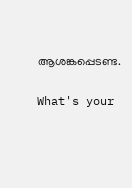ആശങ്കപ്പെടണ്ട.

What's your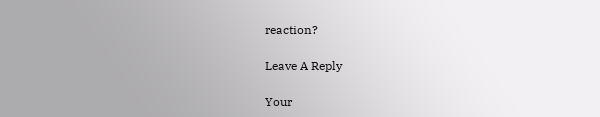reaction?

Leave A Reply

Your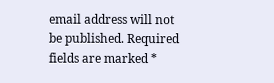email address will not be published. Required fields are marked *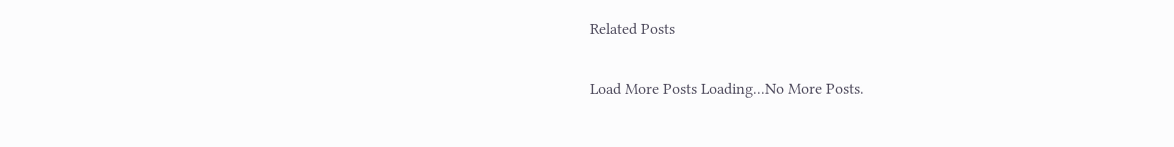Related Posts

Load More Posts Loading...No More Posts.